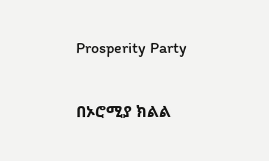Prosperity Party

በኦሮሚያ ክልል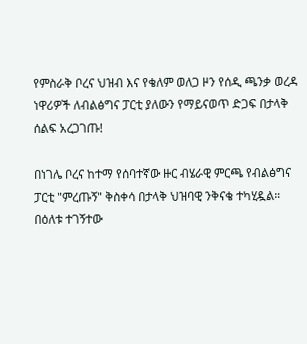የምስራቅ ቦረና ህዝብ እና የቄለም ወለጋ ዞን የሰዲ ጫንቃ ወረዳ ነዋሪዎች ለብልፅግና ፓርቲ ያለውን የማይናወጥ ድጋፍ በታላቅ ሰልፍ አረጋገጡ!

በነገሌ ቦረና ከተማ የሰባተኛው ዙር ብሄራዊ ምርጫ የብልፅግና ፓርቲ "ምረጡኝ" ቅስቀሳ በታላቅ ህዝባዊ ንቅናቄ ተካሂዷል። በዕለቱ ተገኝተው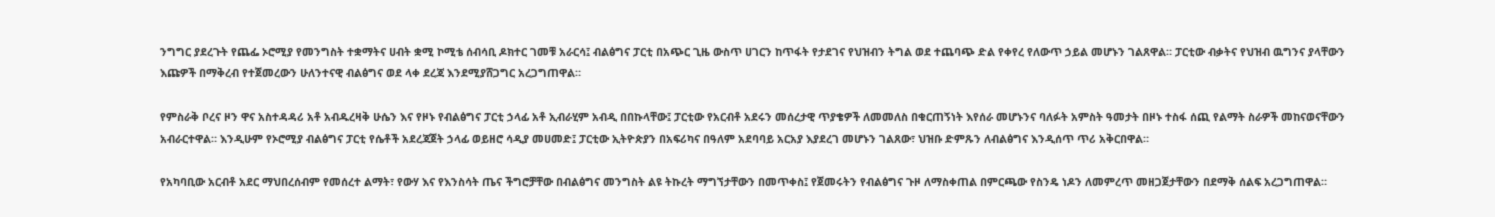ንግግር ያደረጉት የጨፌ ኦሮሚያ የመንግስት ተቋማትና ሀብት ቋሚ ኮሚቴ ሰብሳቢ ዶክተር ገመቹ አራርሳ፤ ብልፅግና ፓርቲ በአጭር ጊዜ ውስጥ ሀገርን ከጥፋት የታደገና የህዝብን ትግል ወደ ተጨባጭ ድል የቀየረ የለውጥ ኃይል መሆኑን ገልጸዋል። ፓርቲው ብቃትና የህዝብ ዉግንና ያላቸውን እጩዎች በማቅረብ የተጀመረውን ሁለንተናዊ ብልፅግና ወደ ላቀ ደረጃ እንደሚያሸጋግር አረጋግጠዋል።

የምስራቅ ቦረና ዞን ዋና አስተዳዳሪ አቶ አብዱረዛቅ ሁሴን እና የዞኑ የብልፅግና ፓርቲ ኃላፊ አቶ ኢብራሂም አብዲ በበኩላቸው፤ ፓርቲው የአርብቶ አደሩን መሰረታዊ ጥያቄዎች ለመመለስ በቁርጠኝነት እየሰራ መሆኑንና ባለፉት አምስት ዓመታት በዞኑ ተስፋ ሰጪ የልማት ስራዎች መከናወናቸውን አብራርተዋል። እንዲሁም የኦሮሚያ ብልፅግና ፓርቲ የሴቶች አደረጃጀት ኃላፊ ወይዘሮ ሳዲያ መሀመድ፤ ፓርቲው ኢትዮጵያን በአፍሪካና በዓለም አደባባይ አርአያ እያደረገ መሆኑን ገልጸው፣ ህዝቡ ድምጹን ለብልፅግና እንዲሰጥ ጥሪ አቅርበዋል።

የአካባቢው አርብቶ አደር ማህበረሰብም የመሰረተ ልማት፣ የውሃ እና የእንስሳት ጤና ችግሮቻቸው በብልፅግና መንግስት ልዩ ትኩረት ማግኘታቸውን በመጥቀስ፤ የጀመሩትን የብልፅግና ጉዞ ለማስቀጠል በምርጫው የስንዴ ነዶን ለመምረጥ መዘጋጀታቸውን በደማቅ ሰልፍ አረጋግጠዋል።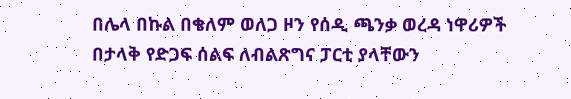በሌላ በኩል በቄለም ወለጋ ዞን የሰዲ ጫንቃ ወረዳ ነዋሪዎች በታላቅ የድጋፍ ሰልፍ ለብልጽግና ፓርቲ ያላቸውን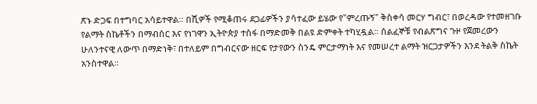ጽኑ ድጋፍ በተግባር አሳይተዋል። በሺዎች የሚቆጠሩ ደጋፊዎችን ያሳተፈው ይሄው የ"ምረጡኝ" ቅስቀሳ መርሃ ግብር፣ በወረዳው የተመዘገቡ የልማት ስኬቶችን በማብሰር እና የነገዋን ኢትዮጵያ ተስፋ በማድመቅ በልዩ ድምቀት ተካሂዷል። ሰልፈኞቹ የብልጽግና ጉዞ የጀመረውን ሁለንተናዊ ለውጥ በማድነቅ፣ በተለይም በግብርናው ዘርፍ የታየውን ስንዴ ምርታማነት እና የመሠረተ ልማት ዝርጋታዎችን እንደ ትልቅ ስኬት አንስተዋል።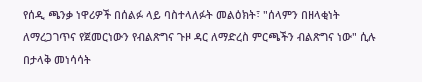የሰዲ ጫንቃ ነዋሪዎች በሰልፉ ላይ ባስተላለፉት መልዕክት፣ "ሰላምን በዘላቂነት ለማረጋገጥና የጀመርነውን የብልጽግና ጉዞ ዳር ለማድረስ ምርጫችን ብልጽግና ነው" ሲሉ በታላቅ መነሳሳት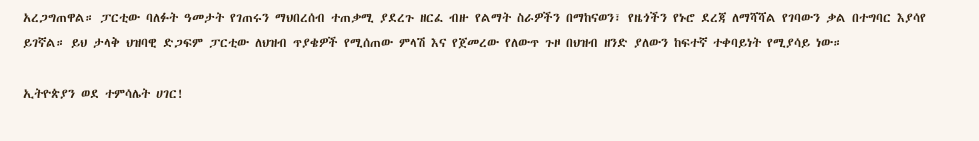አረጋግጠዋል። ፓርቲው ባለፉት ዓመታት የገጠሩን ማህበረሰብ ተጠቃሚ ያደረጉ ዘርፈ ብዙ የልማት ስራዎችን በማከናወን፣ የዜጎችን የኑሮ ደረጃ ለማሻሻል የገባውን ቃል በተግባር እያሳየ ይገኛል። ይህ ታላቅ ህዝባዊ ድጋፍም ፓርቲው ለህዝብ ጥያቄዎች የሚሰጠው ምላሽ እና የጀመረው የለውጥ ጉዞ በህዝብ ዘንድ ያለውን ከፍተኛ ተቀባይነት የሚያሳይ ነው።

ኢትዮጵያን ወደ ተምሳሌት ሀገር!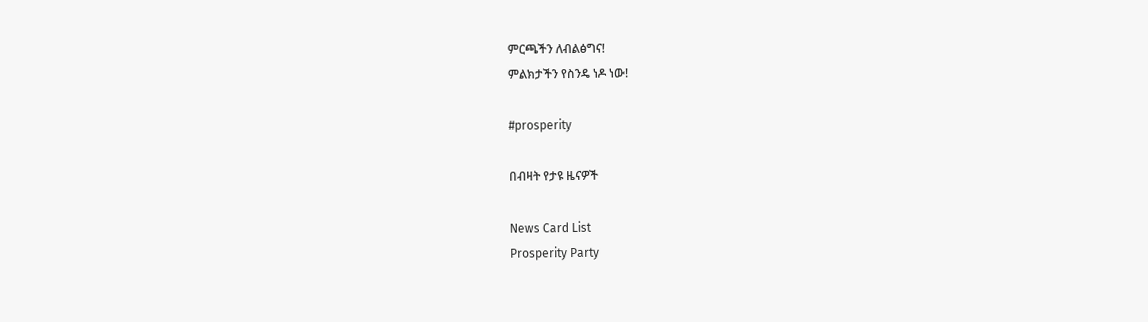ምርጫችን ለብልፅግና!
ምልክታችን የስንዴ ነዶ ነው!

#prosperity

በብዛት የታዩ ዜናዎች

News Card List
Prosperity Party